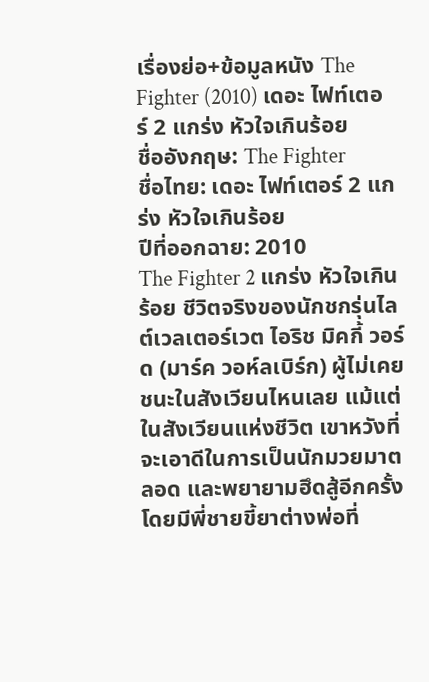เรื่องย่อ+ข้อมูลหนัง The Fighter (2010) เดอะ ไฟท์เตอร์ 2 แกร่ง หัวใจเกินร้อย
ชื่ออังกฤษ: The Fighter
ชื่อไทย: เดอะ ไฟท์เตอร์ 2 แกร่ง หัวใจเกินร้อย
ปีที่ออกฉาย: 2010
The Fighter 2 แกร่ง หัวใจเกินร้อย ชีวิตจริงของนักชกรุ่นไลต์เวลเตอร์เวต ไอริช มิคกี้ วอร์ด (มาร์ค วอห์ลเบิร์ก) ผู้ไม่เคยชนะในสังเวียนไหนเลย แม้แต่ในสังเวียนแห่งชีวิต เขาหวังที่จะเอาดีในการเป็นนักมวยมาตลอด และพยายามฮึดสู้อีกครั้ง โดยมีพี่ชายขี้ยาต่างพ่อที่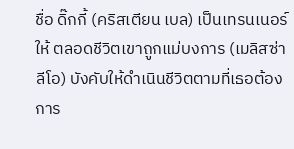ชื่อ ดิ๊กกี้ (คริสเตียน เบล) เป็นเทรนเนอร์ให้ ตลอดชีวิตเขาถูกแม่บงการ (เมลิสซ่า ลีโอ) บังคับให้ดำเนินชีวิตตามที่เธอต้องการ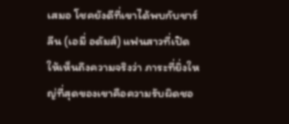เสมอ โชคยังดีที่เขาได้พบกับชาร์ลีน (เอมี่ อดัมส์) แฟนสาวที่เปิดให้เห็นถึงความจริงว่า ภาระที่ยิ่งใหญ่ที่สุดของเขาคือความรับผิดชอ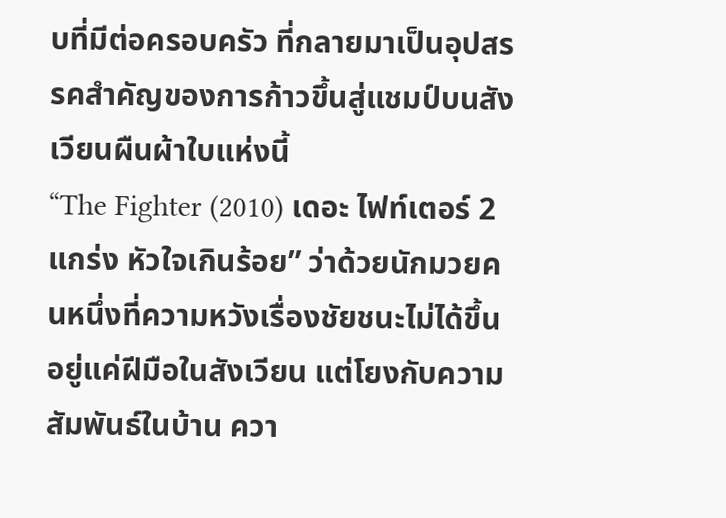บที่มีต่อครอบครัว ที่กลายมาเป็นอุปสรรคสำคัญของการก้าวขึ้นสู่แชมป์บนสังเวียนผืนผ้าใบแห่งนี้
“The Fighter (2010) เดอะ ไฟท์เตอร์ 2 แกร่ง หัวใจเกินร้อย” ว่าด้วยนักมวยคนหนึ่งที่ความหวังเรื่องชัยชนะไม่ได้ขึ้นอยู่แค่ฝีมือในสังเวียน แต่โยงกับความสัมพันธ์ในบ้าน ควา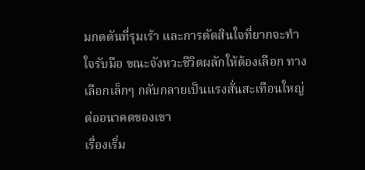มกดดันที่รุมเร้า และการตัดสินใจที่ยากจะทำใจรับมือ ขณะจังหวะชีวิตผลักให้ต้องเลือก ทางเลือกเล็กๆ กลับกลายเป็นแรงสั่นสะเทือนใหญ่ต่ออนาคตของเขา
เรื่องเริ่ม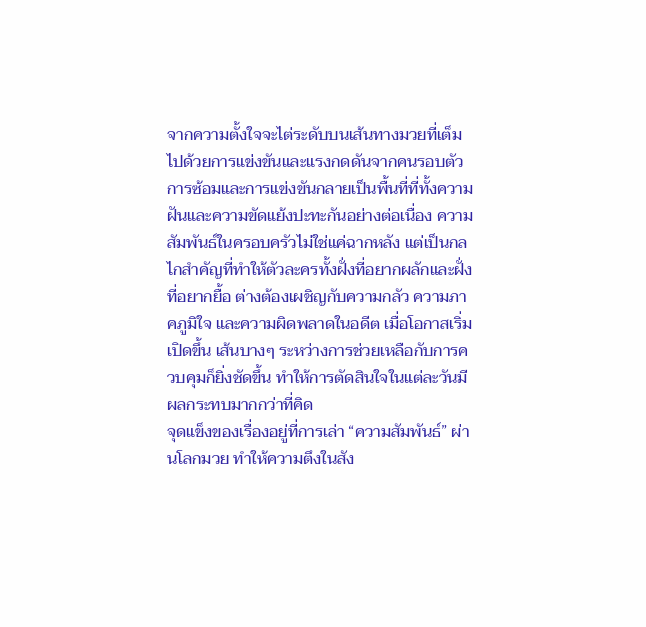จากความตั้งใจจะไต่ระดับบนเส้นทางมวยที่เต็มไปด้วยการแข่งขันและแรงกดดันจากคนรอบตัว การซ้อมและการแข่งขันกลายเป็นพื้นที่ที่ทั้งความฝันและความขัดแย้งปะทะกันอย่างต่อเนื่อง ความสัมพันธ์ในครอบครัวไม่ใช่แค่ฉากหลัง แต่เป็นกลไกสำคัญที่ทำให้ตัวละครทั้งฝั่งที่อยากผลักและฝั่งที่อยากยื้อ ต่างต้องเผชิญกับความกลัว ความภาคภูมิใจ และความผิดพลาดในอดีต เมื่อโอกาสเริ่มเปิดขึ้น เส้นบางๆ ระหว่างการช่วยเหลือกับการควบคุมก็ยิ่งชัดขึ้น ทำให้การตัดสินใจในแต่ละวันมีผลกระทบมากกว่าที่คิด
จุดแข็งของเรื่องอยู่ที่การเล่า “ความสัมพันธ์” ผ่านโลกมวย ทำให้ความตึงในสัง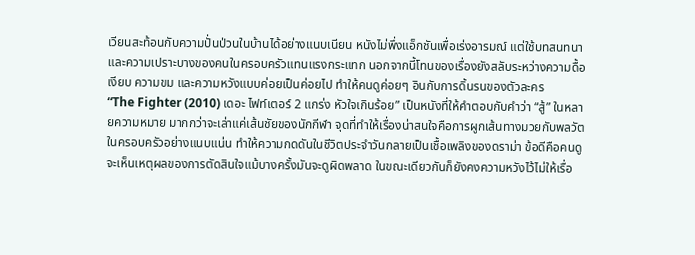เวียนสะท้อนกับความปั่นป่วนในบ้านได้อย่างแนบเนียน หนังไม่พึ่งแอ็กชันเพื่อเร่งอารมณ์ แต่ใช้บทสนทนาและความเปราะบางของคนในครอบครัวแทนแรงกระแทก นอกจากนี้โทนของเรื่องยังสลับระหว่างความดื้อเงียบ ความขม และความหวังแบบค่อยเป็นค่อยไป ทำให้คนดูค่อยๆ อินกับการดิ้นรนของตัวละคร
“The Fighter (2010) เดอะ ไฟท์เตอร์ 2 แกร่ง หัวใจเกินร้อย” เป็นหนังที่ให้คำตอบกับคำว่า “สู้” ในหลายความหมาย มากกว่าจะเล่าแค่เส้นชัยของนักกีฬา จุดที่ทำให้เรื่องน่าสนใจคือการผูกเส้นทางมวยกับพลวัตในครอบครัวอย่างแนบแน่น ทำให้ความกดดันในชีวิตประจำวันกลายเป็นเชื้อเพลิงของดราม่า ข้อดีคือคนดูจะเห็นเหตุผลของการตัดสินใจแม้บางครั้งมันจะดูผิดพลาด ในขณะเดียวกันก็ยังคงความหวังไว้ไม่ให้เรื่อ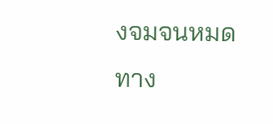งจมจนหมดทาง